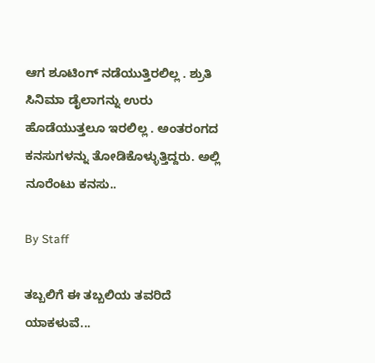ಆಗ ಶೂಟಿಂಗ್‌ ನಡೆಯುತ್ತಿರಲಿಲ್ಲ . ಶ್ರುತಿ ಸಿನಿಮಾ ಡೈಲಾಗನ್ನು ಉರು ಹೊಡೆಯುತ್ತಲೂ ಇರಲಿಲ್ಲ . ಅಂತರಂಗದ ಕನಸುಗಳನ್ನು ತೋಡಿಕೊಳ್ಳುತ್ತಿದ್ದರು. ಅಲ್ಲಿ ನೂರೆಂಟು ಕನಸು..

By Staff

ತಬ್ಬಲಿಗೆ ಈ ತಬ್ಬಲಿಯ ತವರಿದೆ ಯಾಕಳುವೆ...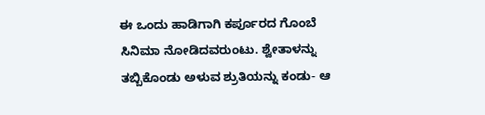ಈ ಒಂದು ಹಾಡಿಗಾಗಿ ಕರ್ಪೂರದ ಗೊಂಬೆ ಸಿನಿಮಾ ನೋಡಿದವರುಂಟು. ಶ್ವೇತಾಳನ್ನು ತಬ್ಬಿಕೊಂಡು ಅಳುವ ಶ್ರುತಿಯನ್ನು ಕಂಡು- ಆ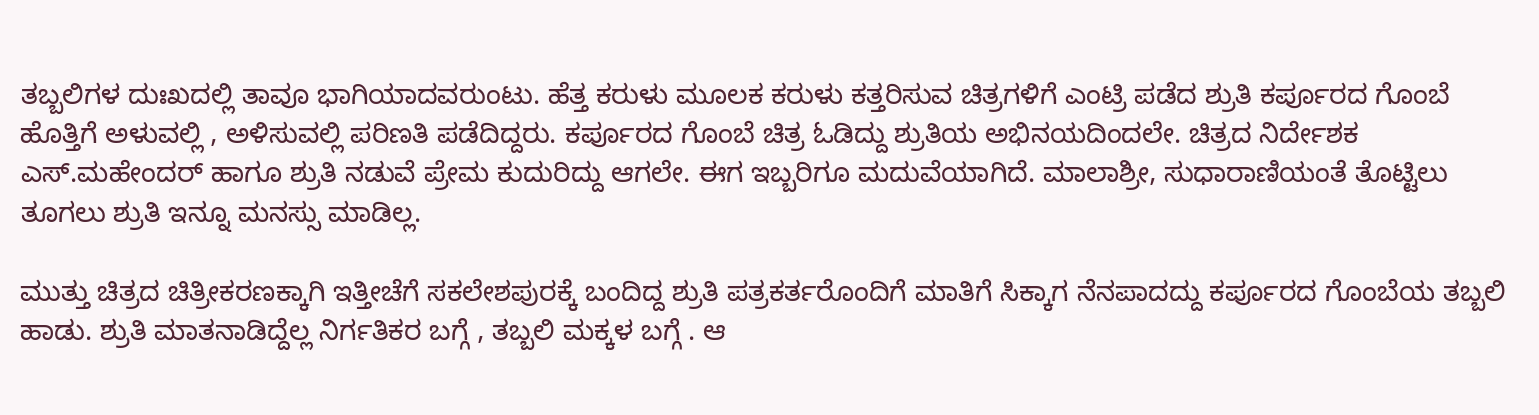ತಬ್ಬಲಿಗಳ ದುಃಖದಲ್ಲಿ ತಾವೂ ಭಾಗಿಯಾದವರುಂಟು. ಹೆತ್ತ ಕರುಳು ಮೂಲಕ ಕರುಳು ಕತ್ತರಿಸುವ ಚಿತ್ರಗಳಿಗೆ ಎಂಟ್ರಿ ಪಡೆದ ಶ್ರುತಿ ಕರ್ಪೂರದ ಗೊಂಬೆ ಹೊತ್ತಿಗೆ ಅಳುವಲ್ಲಿ , ಅಳಿಸುವಲ್ಲಿ ಪರಿಣತಿ ಪಡೆದಿದ್ದರು. ಕರ್ಪೂರದ ಗೊಂಬೆ ಚಿತ್ರ ಓಡಿದ್ದು ಶ್ರುತಿಯ ಅಭಿನಯದಿಂದಲೇ. ಚಿತ್ರದ ನಿರ್ದೇಶಕ ಎಸ್‌.ಮಹೇಂದರ್‌ ಹಾಗೂ ಶ್ರುತಿ ನಡುವೆ ಪ್ರೇಮ ಕುದುರಿದ್ದು ಆಗಲೇ. ಈಗ ಇಬ್ಬರಿಗೂ ಮದುವೆಯಾಗಿದೆ. ಮಾಲಾಶ್ರೀ, ಸುಧಾರಾಣಿಯಂತೆ ತೊಟ್ಟಿಲು ತೂಗಲು ಶ್ರುತಿ ಇನ್ನೂ ಮನಸ್ಸು ಮಾಡಿಲ್ಲ.

ಮುತ್ತು ಚಿತ್ರದ ಚಿತ್ರೀಕರಣಕ್ಕಾಗಿ ಇತ್ತೀಚೆಗೆ ಸಕಲೇಶಪುರಕ್ಕೆ ಬಂದಿದ್ದ ಶ್ರುತಿ ಪತ್ರಕರ್ತರೊಂದಿಗೆ ಮಾತಿಗೆ ಸಿಕ್ಕಾಗ ನೆನಪಾದದ್ದು ಕರ್ಪೂರದ ಗೊಂಬೆಯ ತಬ್ಬಲಿ ಹಾಡು. ಶ್ರುತಿ ಮಾತನಾಡಿದ್ದೆಲ್ಲ ನಿರ್ಗತಿಕರ ಬಗ್ಗೆ , ತಬ್ಬಲಿ ಮಕ್ಕಳ ಬಗ್ಗೆ . ಆ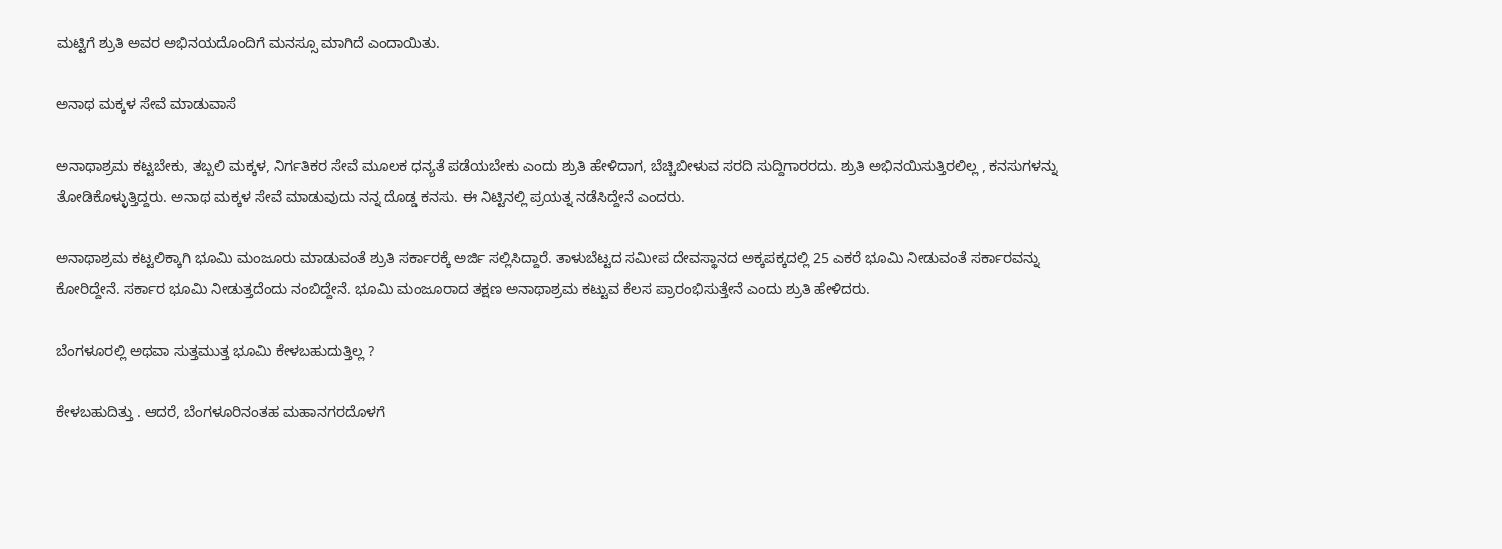ಮಟ್ಟಿಗೆ ಶ್ರುತಿ ಅವರ ಅಭಿನಯದೊಂದಿಗೆ ಮನಸ್ಸೂ ಮಾಗಿದೆ ಎಂದಾಯಿತು.

ಅನಾಥ ಮಕ್ಕಳ ಸೇವೆ ಮಾಡುವಾಸೆ

ಅನಾಥಾಶ್ರಮ ಕಟ್ಟಬೇಕು, ತಬ್ಬಲಿ ಮಕ್ಕಳ, ನಿರ್ಗತಿಕರ ಸೇವೆ ಮೂಲಕ ಧನ್ಯತೆ ಪಡೆಯಬೇಕು ಎಂದು ಶ್ರುತಿ ಹೇಳಿದಾಗ, ಬೆಚ್ಚಿಬೀಳುವ ಸರದಿ ಸುದ್ದಿಗಾರರದು. ಶ್ರುತಿ ಅಭಿನಯಿಸುತ್ತಿರಲಿಲ್ಲ , ಕನಸುಗಳನ್ನು ತೋಡಿಕೊಳ್ಳುತ್ತಿದ್ದರು. ಅನಾಥ ಮಕ್ಕಳ ಸೇವೆ ಮಾಡುವುದು ನನ್ನ ದೊಡ್ಡ ಕನಸು. ಈ ನಿಟ್ಟಿನಲ್ಲಿ ಪ್ರಯತ್ನ ನಡೆಸಿದ್ದೇನೆ ಎಂದರು.

ಅನಾಥಾಶ್ರಮ ಕಟ್ಟಲಿಕ್ಕಾಗಿ ಭೂಮಿ ಮಂಜೂರು ಮಾಡುವಂತೆ ಶ್ರುತಿ ಸರ್ಕಾರಕ್ಕೆ ಅರ್ಜಿ ಸಲ್ಲಿಸಿದ್ದಾರೆ. ತಾಳುಬೆಟ್ಟದ ಸಮೀಪ ದೇವಸ್ಥಾನದ ಅಕ್ಕಪಕ್ಕದಲ್ಲಿ 25 ಎಕರೆ ಭೂಮಿ ನೀಡುವಂತೆ ಸರ್ಕಾರವನ್ನು ಕೋರಿದ್ದೇನೆ. ಸರ್ಕಾರ ಭೂಮಿ ನೀಡುತ್ತದೆಂದು ನಂಬಿದ್ದೇನೆ. ಭೂಮಿ ಮಂಜೂರಾದ ತಕ್ಷಣ ಅನಾಥಾಶ್ರಮ ಕಟ್ಟುವ ಕೆಲಸ ಪ್ರಾರಂಭಿಸುತ್ತೇನೆ ಎಂದು ಶ್ರುತಿ ಹೇಳಿದರು.

ಬೆಂಗಳೂರಲ್ಲಿ ಅಥವಾ ಸುತ್ತಮುತ್ತ ಭೂಮಿ ಕೇಳಬಹುದುತ್ತಿಲ್ಲ ?

ಕೇಳಬಹುದಿತ್ತು . ಆದರೆ, ಬೆಂಗಳೂರಿನಂತಹ ಮಹಾನಗರದೊಳಗೆ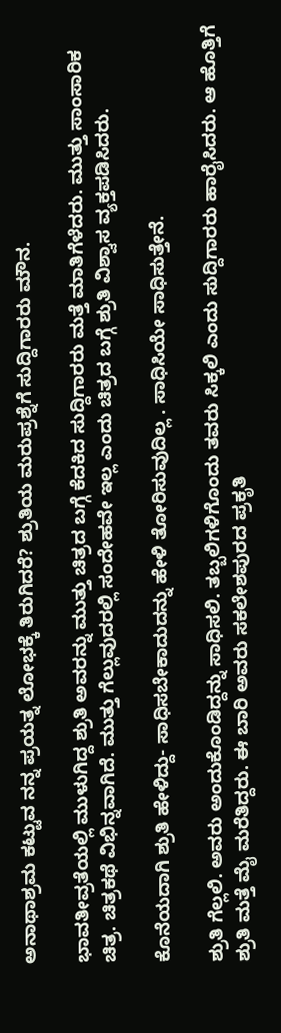ಅನಾಥಾಶ್ರಮ ಕಟ್ಟುವ ನನ್ನ ಪ್ರಯತ್ನ ಲೋಭಕ್ಕೆ ತಿರುಗಿದರೆ? ಶ್ರುತಿಯ ಮರುಪ್ರಶ್ನೆಗೆ ಸುದ್ದಿಗಾರರು ಮೌನ.

ಭಾವತೀವ್ರತೆಯಲ್ಲಿ ಮುಳುಗಿದ್ದ ಶ್ರುತಿ ಅವರನ್ನು ಮುತ್ತು ಚಿತ್ರದ ಬಗ್ಗೆ ಕೆದಕಿದ ಸುದ್ದಿಗಾರರು ಮತ್ತೆ ಮಾತಿಗೆಳೆದರು. ಮುತ್ತು ಸಾಂಸಾರಿಕ ಚಿತ್ರ. ಚಿತ್ರಕಥೆ ವಿಭಿನ್ನವಾಗಿದೆ. ಮುತ್ತು ಗೆಲ್ಲುವುದರಲ್ಲಿ ಸಂದೇಹವೇ ಇಲ್ಲ ಎಂದು ಚಿತ್ರದ ಬಗ್ಗೆ ಶ್ರುತಿ ವಿಶ್ವಾಸ ವ್ಯಕ್ತಪಡಿಸಿದರು.

ಕೊನೆಯದಾಗಿ ಶ್ರುತಿ ಹೇಳಿದ್ದು- ಸಾಧಿಸಬೇಕಾದುದನ್ನು ಹೇಳಿ ತೋರಿಸುವುದಿಲ್ಲ . ಸಾಧಿಸಿಯೇ ಸಾಧಿಸುತ್ತೇನೆ.

ಶ್ರುತಿ ಗೆಲ್ಲಲಿ. ಅವರು ಅಂದುಕೊಂಡಿದ್ದನ್ನು ಸಾಧಿಸಲಿ. ತಬ್ಬಲಿಗಳಿಗೊಂದು ತವರು ಸಿಕ್ಕಲಿ ಎಂದು ಸುದ್ದಿಗಾರರು ಹಾರೈಸಿದರು. ಆ ಹೊತ್ತಿಗೆ ಶ್ರುತಿ ಮತ್ತೆ ಮೈ ಮರೆತಿದ್ದರು. ಈ ಬಾರಿ ಅವರು ಸಕಲೇಶಪುರದ ಪ್ರಕೃತಿ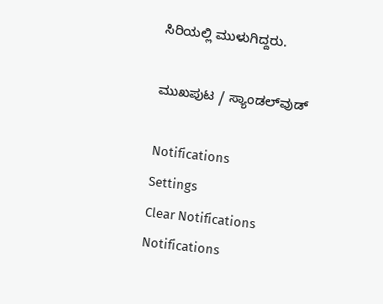ಸಿರಿಯಲ್ಲಿ ಮುಳುಗಿದ್ದರು.

ಮುಖಪುಟ / ಸ್ಯಾಂಡಲ್‌ವುಡ್‌

Notifications
Settings
Clear Notifications
Notifications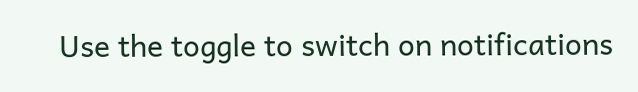Use the toggle to switch on notifications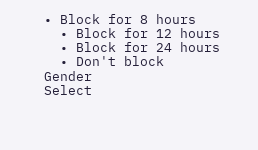• Block for 8 hours
  • Block for 12 hours
  • Block for 24 hours
  • Don't block
Gender
Select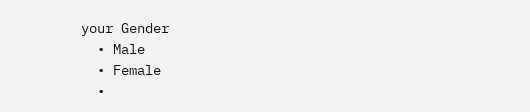your Gender
  • Male
  • Female
  •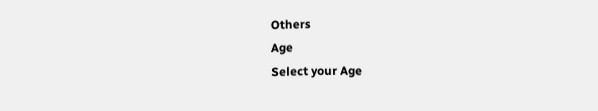Others
Age
Select your Age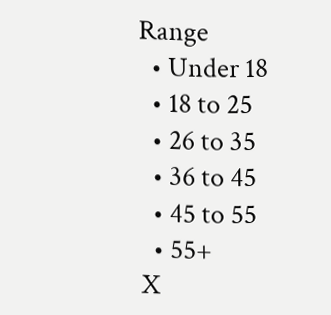Range
  • Under 18
  • 18 to 25
  • 26 to 35
  • 36 to 45
  • 45 to 55
  • 55+
X